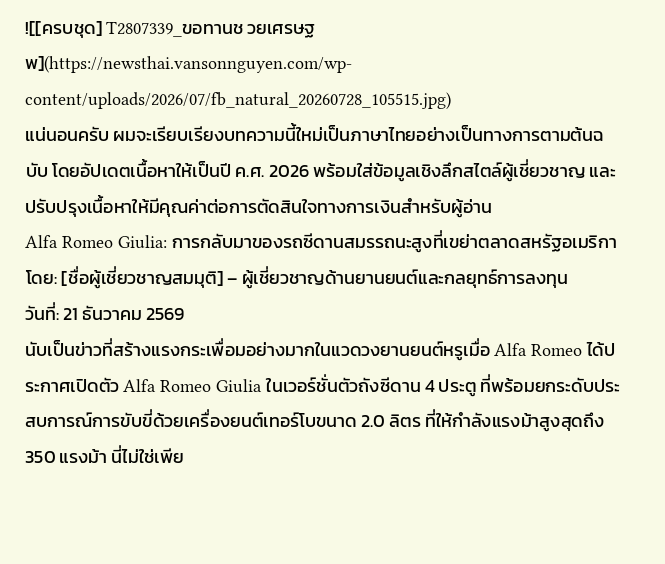![[ครบชุด] T2807339_ขอทานช วยเศรษฐ พ](https://newsthai.vansonnguyen.com/wp-content/uploads/2026/07/fb_natural_20260728_105515.jpg)
แน่นอนครับ ผมจะเรียบเรียงบทความนี้ใหม่เป็นภาษาไทยอย่างเป็นทางการตามต้นฉบับ โดยอัปเดตเนื้อหาให้เป็นปี ค.ศ. 2026 พร้อมใส่ข้อมูลเชิงลึกสไตล์ผู้เชี่ยวชาญ และปรับปรุงเนื้อหาให้มีคุณค่าต่อการตัดสินใจทางการเงินสำหรับผู้อ่าน
Alfa Romeo Giulia: การกลับมาของรถซีดานสมรรถนะสูงที่เขย่าตลาดสหรัฐอเมริกา
โดย: [ชื่อผู้เชี่ยวชาญสมมุติ] – ผู้เชี่ยวชาญด้านยานยนต์และกลยุทธ์การลงทุน
วันที่: 21 ธันวาคม 2569
นับเป็นข่าวที่สร้างแรงกระเพื่อมอย่างมากในแวดวงยานยนต์หรูเมื่อ Alfa Romeo ได้ประกาศเปิดตัว Alfa Romeo Giulia ในเวอร์ชั่นตัวถังซีดาน 4 ประตู ที่พร้อมยกระดับประสบการณ์การขับขี่ด้วยเครื่องยนต์เทอร์โบขนาด 2.0 ลิตร ที่ให้กำลังแรงม้าสูงสุดถึง 350 แรงม้า นี่ไม่ใช่เพีย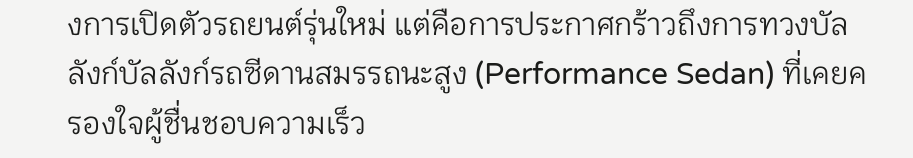งการเปิดตัวรถยนต์รุ่นใหม่ แต่คือการประกาศกร้าวถึงการทวงบัลลังก์บัลลังก์รถซีดานสมรรถนะสูง (Performance Sedan) ที่เคยครองใจผู้ชื่นชอบความเร็ว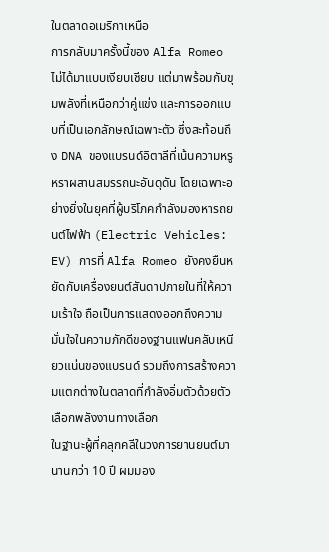ในตลาดอเมริกาเหนือ
การกลับมาครั้งนี้ของ Alfa Romeo ไม่ได้มาแบบเงียบเชียบ แต่มาพร้อมกับขุมพลังที่เหนือกว่าคู่แข่ง และการออกแบบที่เป็นเอกลักษณ์เฉพาะตัว ซึ่งสะท้อนถึง DNA ของแบรนด์อิตาลีที่เน้นความหรูหราผสานสมรรถนะอันดุดัน โดยเฉพาะอย่างยิ่งในยุคที่ผู้บริโภคกำลังมองหารถยนต์ไฟฟ้า (Electric Vehicles: EV) การที่ Alfa Romeo ยังคงยืนหยัดกับเครื่องยนต์สันดาปภายในที่ให้ความเร้าใจ ถือเป็นการแสดงออกถึงความมั่นใจในความภักดีของฐานแฟนคลับเหนียวแน่นของแบรนด์ รวมถึงการสร้างความแตกต่างในตลาดที่กำลังอิ่มตัวด้วยตัวเลือกพลังงานทางเลือก
ในฐานะผู้ที่คลุกคลีในวงการยานยนต์มานานกว่า 10 ปี ผมมอง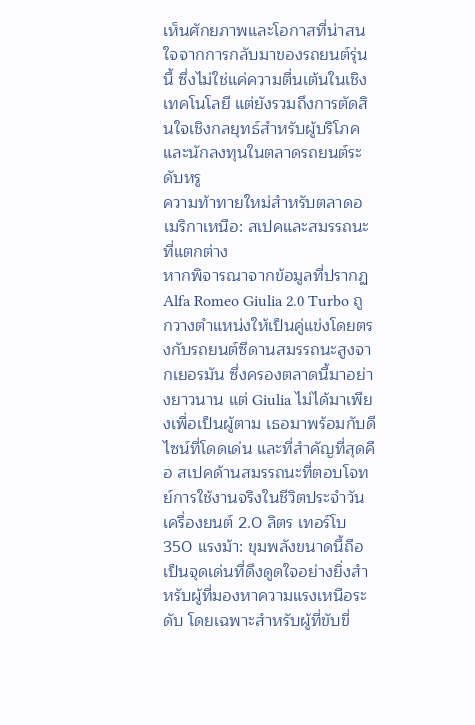เห็นศักยภาพและโอกาสที่น่าสนใจจากการกลับมาของรถยนต์รุ่นนี้ ซึ่งไม่ใช่แค่ความตื่นเต้นในเชิงเทคโนโลยี แต่ยังรวมถึงการตัดสินใจเชิงกลยุทธ์สำหรับผู้บริโภคและนักลงทุนในตลาดรถยนต์ระดับหรู
ความท้าทายใหม่สำหรับตลาดอเมริกาเหนือ: สเปคและสมรรถนะที่แตกต่าง
หากพิจารณาจากข้อมูลที่ปรากฏ Alfa Romeo Giulia 2.0 Turbo ถูกวางตำแหน่งให้เป็นคู่แข่งโดยตรงกับรถยนต์ซีดานสมรรถนะสูงจากเยอรมัน ซึ่งครองตลาดนี้มาอย่างยาวนาน แต่ Giulia ไม่ได้มาเพียงเพื่อเป็นผู้ตาม เธอมาพร้อมกับดีไซน์ที่โดดเด่น และที่สำคัญที่สุดคือ สเปคด้านสมรรถนะที่ตอบโจทย์การใช้งานจริงในชีวิตประจำวัน
เครื่องยนต์ 2.0 ลิตร เทอร์โบ 350 แรงม้า: ขุมพลังขนาดนี้ถือเป็นจุดเด่นที่ดึงดูดใจอย่างยิ่งสำหรับผู้ที่มองหาความแรงเหนือระดับ โดยเฉพาะสำหรับผู้ที่ขับขี่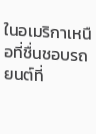ในอเมริกาเหนือที่ชื่นชอบรถยนต์ที่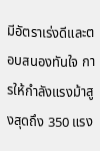มีอัตราเร่งดีและตอบสนองทันใจ การให้กำลังแรงม้าสูงสุดถึง 350 แรง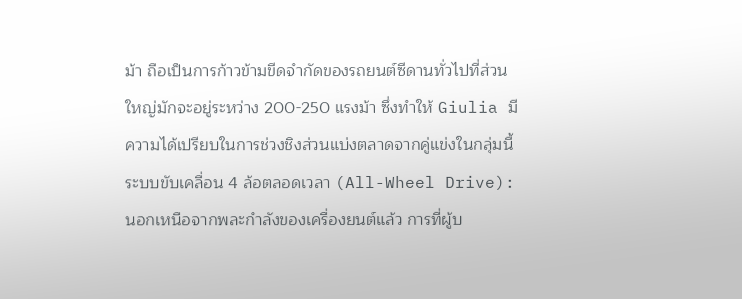ม้า ถือเป็นการก้าวข้ามขีดจำกัดของรถยนต์ซีดานทั่วไปที่ส่วนใหญ่มักจะอยู่ระหว่าง 200-250 แรงม้า ซึ่งทำให้ Giulia มีความได้เปรียบในการช่วงชิงส่วนแบ่งตลาดจากคู่แข่งในกลุ่มนี้
ระบบขับเคลื่อน 4 ล้อตลอดเวลา (All-Wheel Drive): นอกเหนือจากพละกำลังของเครื่องยนต์แล้ว การที่ผู้บ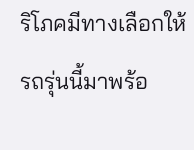ริโภคมีทางเลือกให้รถรุ่นนี้มาพร้อ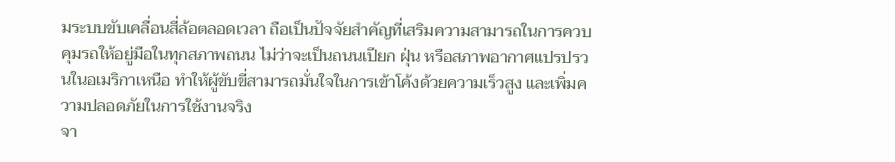มระบบขับเคลื่อนสี่ล้อตลอดเวลา ถือเป็นปัจจัยสำคัญที่เสริมความสามารถในการควบคุมรถให้อยู่มือในทุกสภาพถนน ไม่ว่าจะเป็นถนนเปียก ฝุ่น หรือสภาพอากาศแปรปรวนในอเมริกาเหนือ ทำให้ผู้ขับขี่สามารถมั่นใจในการเข้าโค้งด้วยความเร็วสูง และเพิ่มความปลอดภัยในการใช้งานจริง
จา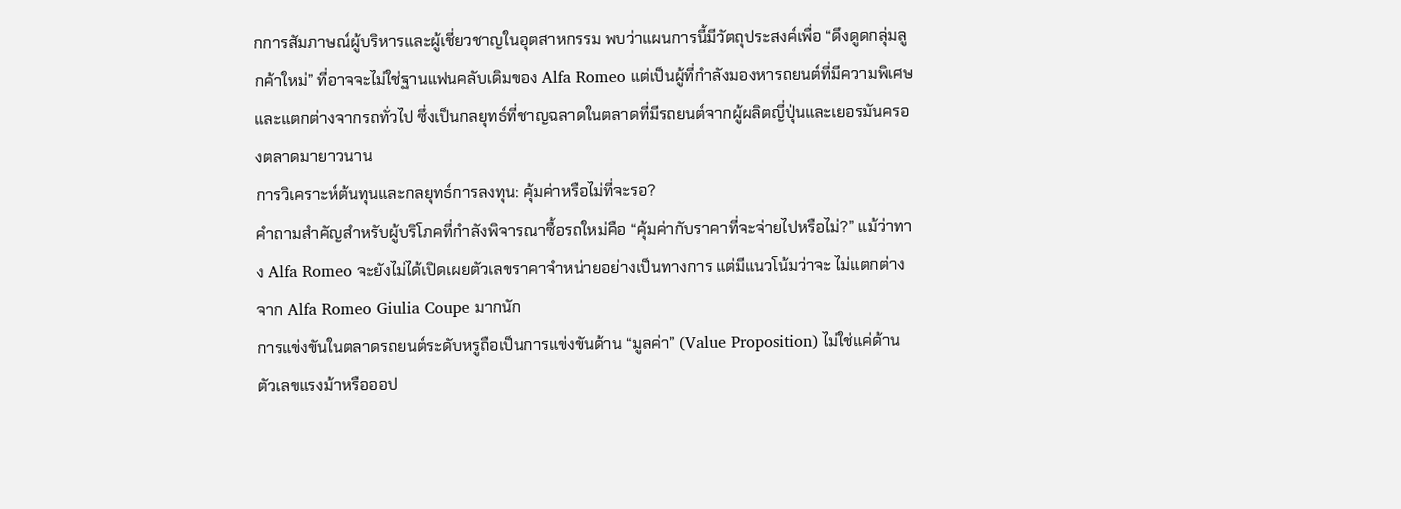กการสัมภาษณ์ผู้บริหารและผู้เชี่ยวชาญในอุตสาหกรรม พบว่าแผนการนี้มีวัตถุประสงค์เพื่อ “ดึงดูดกลุ่มลูกค้าใหม่” ที่อาจจะไม่ใช่ฐานแฟนคลับเดิมของ Alfa Romeo แต่เป็นผู้ที่กำลังมองหารถยนต์ที่มีความพิเศษและแตกต่างจากรถทั่วไป ซึ่งเป็นกลยุทธ์ที่ชาญฉลาดในตลาดที่มีรถยนต์จากผู้ผลิตญี่ปุ่นและเยอรมันครองตลาดมายาวนาน
การวิเคราะห์ต้นทุนและกลยุทธ์การลงทุน: คุ้มค่าหรือไม่ที่จะรอ?
คำถามสำคัญสำหรับผู้บริโภคที่กำลังพิจารณาซื้อรถใหม่คือ “คุ้มค่ากับราคาที่จะจ่ายไปหรือไม่?” แม้ว่าทาง Alfa Romeo จะยังไม่ได้เปิดเผยตัวเลขราคาจำหน่ายอย่างเป็นทางการ แต่มีแนวโน้มว่าจะ ไม่แตกต่างจาก Alfa Romeo Giulia Coupe มากนัก
การแข่งขันในตลาดรถยนต์ระดับหรูถือเป็นการแข่งขันด้าน “มูลค่า” (Value Proposition) ไม่ใช่แค่ด้านตัวเลขแรงม้าหรือออป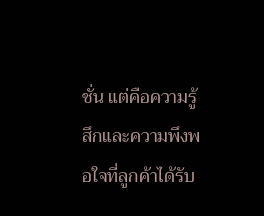ชั่น แต่คือความรู้สึกและความพึงพอใจที่ลูกค้าได้รับ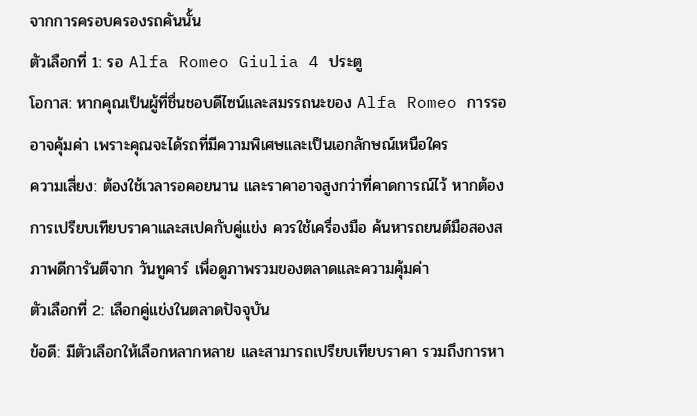จากการครอบครองรถคันนั้น
ตัวเลือกที่ 1: รอ Alfa Romeo Giulia 4 ประตู
โอกาส: หากคุณเป็นผู้ที่ชื่นชอบดีไซน์และสมรรถนะของ Alfa Romeo การรออาจคุ้มค่า เพราะคุณจะได้รถที่มีความพิเศษและเป็นเอกลักษณ์เหนือใคร
ความเสี่ยง: ต้องใช้เวลารอคอยนาน และราคาอาจสูงกว่าที่คาดการณ์ไว้ หากต้องการเปรียบเทียบราคาและสเปคกับคู่แข่ง ควรใช้เครื่องมือ ค้นหารถยนต์มือสองสภาพดีการันตีจาก วันทูคาร์ เพื่อดูภาพรวมของตลาดและความคุ้มค่า
ตัวเลือกที่ 2: เลือกคู่แข่งในตลาดปัจจุบัน
ข้อดี: มีตัวเลือกให้เลือกหลากหลาย และสามารถเปรียบเทียบราคา รวมถึงการหา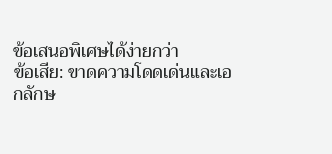ข้อเสนอพิเศษได้ง่ายกว่า
ข้อเสีย: ขาดความโดดเด่นและเอกลักษ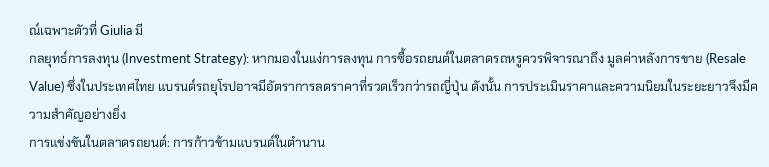ณ์เฉพาะตัวที่ Giulia มี
กลยุทธ์การลงทุน (Investment Strategy): หากมองในแง่การลงทุน การซื้อรถยนต์ในตลาดรถหรูควรพิจารณาถึง มูลค่าหลังการขาย (Resale Value) ซึ่งในประเทศไทย แบรนด์รถยุโรปอาจมีอัตราการลดราคาที่รวดเร็วกว่ารถญี่ปุ่น ดังนั้น การประเมินราคาและความนิยมในระยะยาวจึงมีความสำคัญอย่างยิ่ง
การแข่งขันในตลาดรถยนต์: การก้าวข้ามแบรนด์ในตำนาน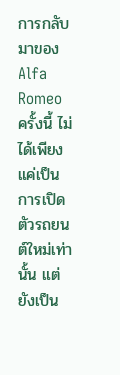การกลับมาของ Alfa Romeo ครั้งนี้ ไม่ได้เพียงแค่เป็นการเปิดตัวรถยนต์ใหม่เท่านั้น แต่ยังเป็น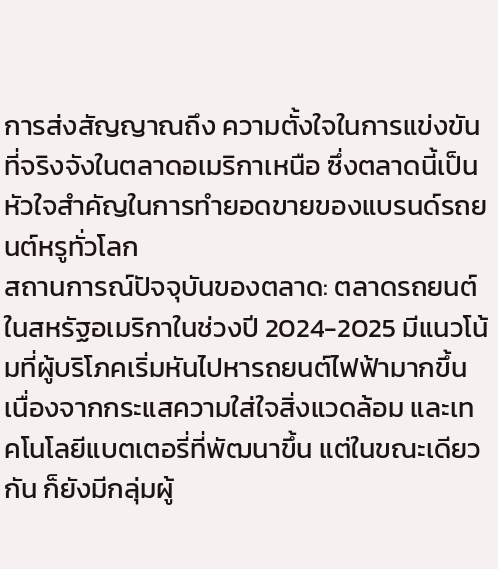การส่งสัญญาณถึง ความตั้งใจในการแข่งขันที่จริงจังในตลาดอเมริกาเหนือ ซึ่งตลาดนี้เป็นหัวใจสำคัญในการทำยอดขายของแบรนด์รถยนต์หรูทั่วโลก
สถานการณ์ปัจจุบันของตลาด: ตลาดรถยนต์ในสหรัฐอเมริกาในช่วงปี 2024-2025 มีแนวโน้มที่ผู้บริโภคเริ่มหันไปหารถยนต์ไฟฟ้ามากขึ้น เนื่องจากกระแสความใส่ใจสิ่งแวดล้อม และเทคโนโลยีแบตเตอรี่ที่พัฒนาขึ้น แต่ในขณะเดียวกัน ก็ยังมีกลุ่มผู้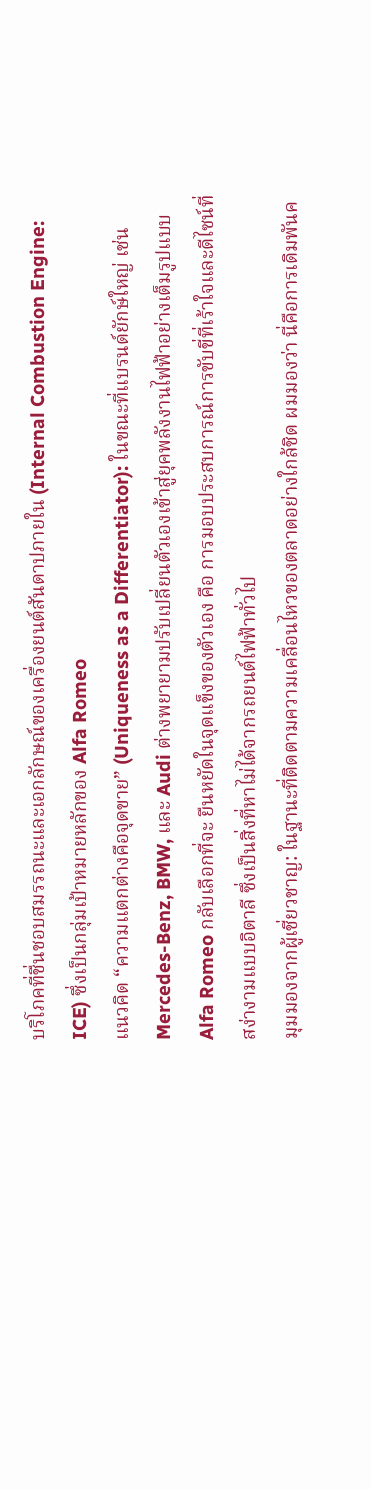บริโภคที่ชื่นชอบสมรรถนะและเอกลักษณ์ของเครื่องยนต์สันดาปภายใน (Internal Combustion Engine: ICE) ซึ่งเป็นกลุ่มเป้าหมายหลักของ Alfa Romeo
แนวคิด “ความแตกต่างคือจุดขาย” (Uniqueness as a Differentiator): ในขณะที่แบรนด์ยักษ์ใหญ่ เช่น Mercedes-Benz, BMW, และ Audi ต่างพยายามปรับเปลี่ยนตัวเองเข้าสู่ยุคพลังงานไฟฟ้าอย่างเต็มรูปแบบ Alfa Romeo กลับเลือกที่จะ ยืนหยัดในจุดแข็งของตัวเอง คือ การมอบประสบการณ์การขับขี่ที่เร้าใจและดีไซน์ที่สง่างามแบบอิตาลี ซึ่งเป็นสิ่งที่หาไม่ได้จากรถยนต์ไฟฟ้าทั่วไป
มุมมองจากผู้เชี่ยวชาญ: ในฐานะที่ติดตามความเคลื่อนไหวของตลาดอย่างใกล้ชิด ผมมองว่า นี่คือการเดิมพันค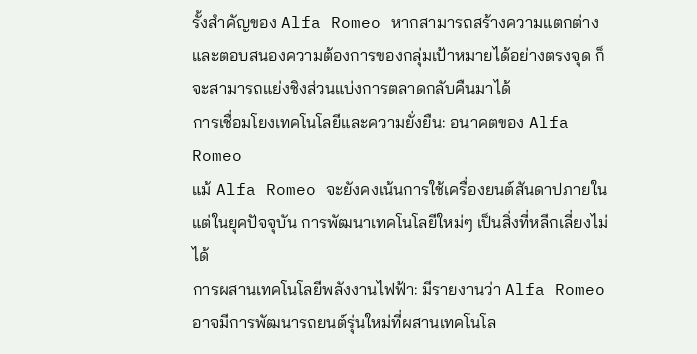รั้งสำคัญของ Alfa Romeo หากสามารถสร้างความแตกต่างและตอบสนองความต้องการของกลุ่มเป้าหมายได้อย่างตรงจุด ก็จะสามารถแย่งชิงส่วนแบ่งการตลาดกลับคืนมาได้
การเชื่อมโยงเทคโนโลยีและความยั่งยืน: อนาคตของ Alfa Romeo
แม้ Alfa Romeo จะยังคงเน้นการใช้เครื่องยนต์สันดาปภายใน แต่ในยุคปัจจุบัน การพัฒนาเทคโนโลยีใหม่ๆ เป็นสิ่งที่หลีกเลี่ยงไม่ได้
การผสานเทคโนโลยีพลังงานไฟฟ้า: มีรายงานว่า Alfa Romeo อาจมีการพัฒนารถยนต์รุ่นใหม่ที่ผสานเทคโนโล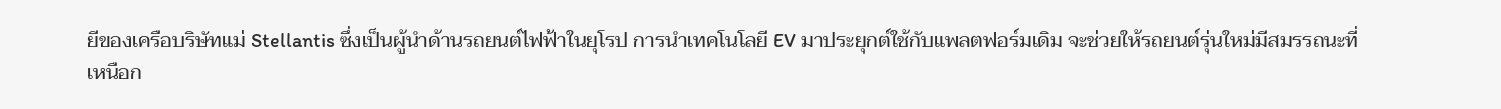ยีของเครือบริษัทแม่ Stellantis ซึ่งเป็นผู้นำด้านรถยนต์ไฟฟ้าในยุโรป การนำเทคโนโลยี EV มาประยุกต์ใช้กับแพลตฟอร์มเดิม จะช่วยให้รถยนต์รุ่นใหม่มีสมรรถนะที่เหนือก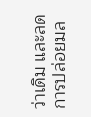ว่าเดิม และลดการปล่อยมล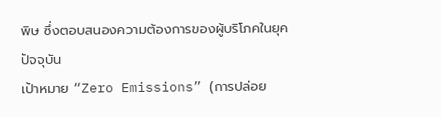พิษ ซึ่งตอบสนองความต้องการของผู้บริโภคในยุคปัจจุบัน
เป้าหมาย “Zero Emissions” (การปล่อย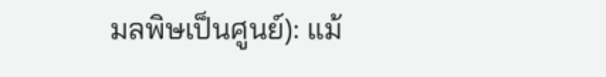มลพิษเป็นศูนย์): แม้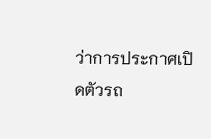ว่าการประกาศเปิดตัวรถ